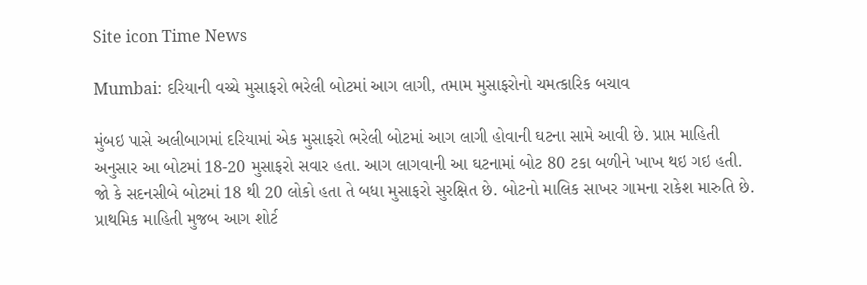Site icon Time News

Mumbai: દરિયાની વચ્ચે મુસાફરો ભરેલી બોટમાં આગ લાગી, તમામ મુસાફરોનો ચમત્કારિક બચાવ

મુંબઇ પાસે અલીબાગમાં દરિયામાં એક મુસાફરો ભરેલી બોટમાં આગ લાગી હોવાની ઘટના સામે આવી છે. પ્રાપ્ત માહિતી અનુસાર આ બોટમાં 18-20 મુસાફરો સવાર હતા. આગ લાગવાની આ ઘટનામાં બોટ 80 ટકા બળીને ખાખ થઇ ગઇ હતી. જો કે સદનસીબે બોટમાં 18 થી 20 લોકો હતા તે બધા મુસાફરો સુરક્ષિત છે. બોટનો માલિક સાખર ગામના રાકેશ મારુતિ છે. પ્રાથમિક માહિતી મુજબ આગ શોર્ટ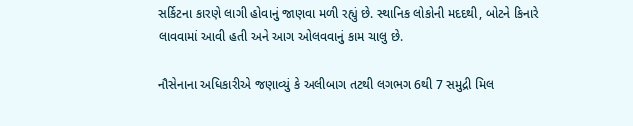સર્કિટના કારણે લાગી હોવાનું જાણવા મળી રહ્યું છે. સ્થાનિક લોકોની મદદથી, બોટને કિનારે લાવવામાં આવી હતી અને આગ ઓલવવાનું કામ ચાલુ છે.

નૌસેનાના અધિકારીએ જણાવ્યું કે અલીબાગ તટથી લગભગ 6થી 7 સમુદ્રી મિલ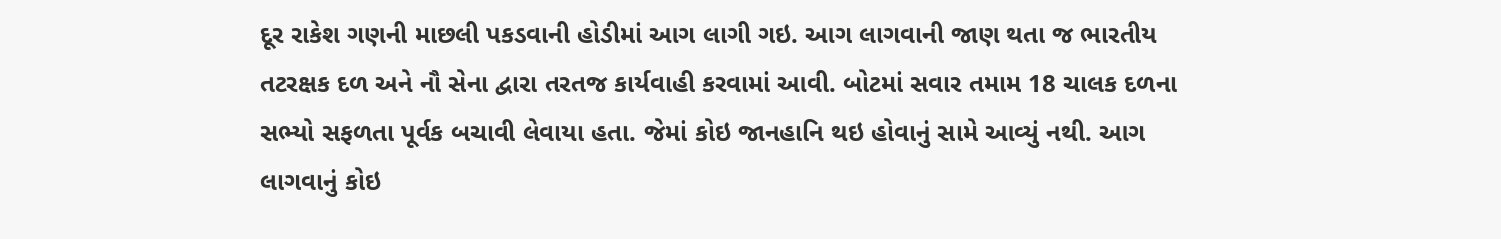દૂર રાકેશ ગણની માછલી પકડવાની હોડીમાં આગ લાગી ગઇ. આગ લાગવાની જાણ થતા જ ભારતીય તટરક્ષક દળ અને નૌ સેના દ્વારા તરતજ કાર્યવાહી કરવામાં આવી. બોટમાં સવાર તમામ 18 ચાલક દળના સભ્યો સફળતા પૂર્વક બચાવી લેવાયા હતા. જેમાં કોઇ જાનહાનિ થઇ હોવાનું સામે આવ્યું નથી. આગ લાગવાનું કોઇ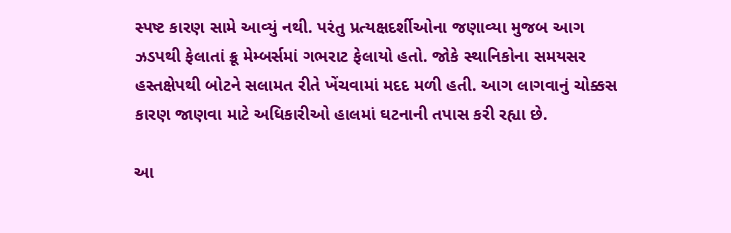સ્પષ્ટ કારણ સામે આવ્યું નથી. પરંતુ પ્રત્યક્ષદર્શીઓના જણાવ્યા મુજબ આગ ઝડપથી ફેલાતાં ક્રૂ મેમ્બર્સમાં ગભરાટ ફેલાયો હતો. જોકે સ્થાનિકોના સમયસર હસ્તક્ષેપથી બોટને સલામત રીતે ખેંચવામાં મદદ મળી હતી. આગ લાગવાનું ચોક્કસ કારણ જાણવા માટે અધિકારીઓ હાલમાં ઘટનાની તપાસ કરી રહ્યા છે.

આ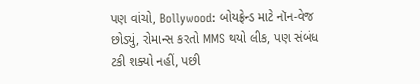પણ વાંચો, Bollywood: બોયફ્રેન્ડ માટે નૉન-વેજ છોડ્યું, રોમાન્સ કરતો MMS થયો લીક, પણ સંબંધ ટકી શક્યો નહીં, પછી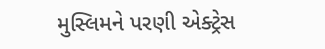મુસ્લિમને પરણી એક્ટ્રેસ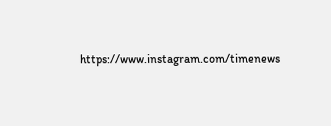https://www.instagram.com/timenews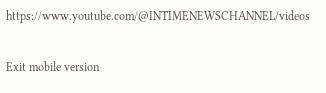https://www.youtube.com/@INTIMENEWSCHANNEL/videos

Exit mobile version